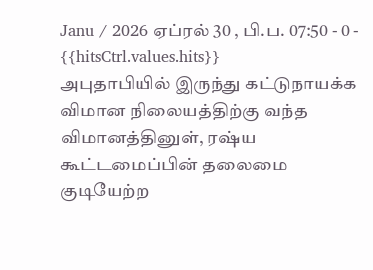Janu / 2026 ஏப்ரல் 30 , பி.ப. 07:50 - 0 - {{hitsCtrl.values.hits}}
அபுதாபியில் இருந்து கட்டுநாயக்க விமான நிலையத்திற்கு வந்த விமானத்தினுள், ரஷ்ய கூட்டமைப்பின் தலைமை குடியேற்ற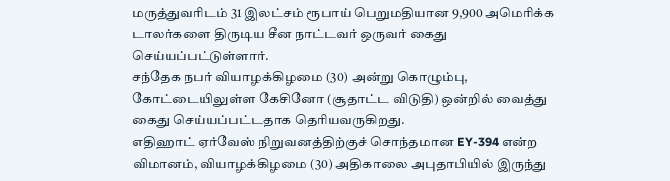மருத்துவரிடம் 31 இலட்சம் ரூபாய் பெறுமதியான 9,900 அமெரிக்க டாலர்களை திருடிய சீன நாட்டவர் ஒருவர் கைது செய்யப்பட்டுள்ளார்.
சந்தேக நபர் வியாழக்கிழமை (30) அன்று கொழும்பு, கோட்டையிலுள்ள கேசினோ (சூதாட்ட விடுதி) ஒன்றில் வைத்து கைது செய்யப்பட்டதாக தெரியவருகிறது.
எதிஹாட் ஏர்வேஸ் நிறுவனத்திற்குச் சொந்தமான EY-394 என்ற விமானம், வியாழக்கிழமை (30) அதிகாலை அபுதாபியில் இருந்து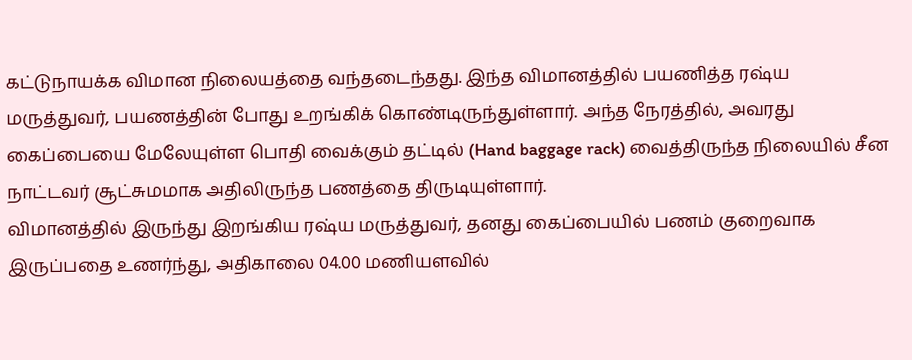கட்டுநாயக்க விமான நிலையத்தை வந்தடைந்தது. இந்த விமானத்தில் பயணித்த ரஷ்ய மருத்துவர், பயணத்தின் போது உறங்கிக் கொண்டிருந்துள்ளார். அந்த நேரத்தில், அவரது கைப்பையை மேலேயுள்ள பொதி வைக்கும் தட்டில் (Hand baggage rack) வைத்திருந்த நிலையில் சீன நாட்டவர் சூட்சுமமாக அதிலிருந்த பணத்தை திருடியுள்ளார்.
விமானத்தில் இருந்து இறங்கிய ரஷ்ய மருத்துவர், தனது கைப்பையில் பணம் குறைவாக இருப்பதை உணர்ந்து, அதிகாலை 04.00 மணியளவில்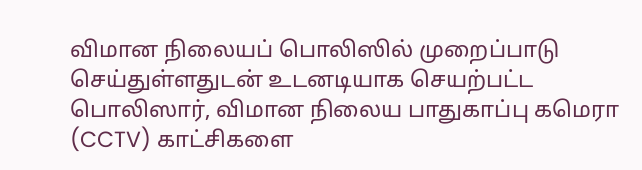விமான நிலையப் பொலிஸில் முறைப்பாடு செய்துள்ளதுடன் உடனடியாக செயற்பட்ட பொலிஸார், விமான நிலைய பாதுகாப்பு கமெரா (CCTV) காட்சிகளை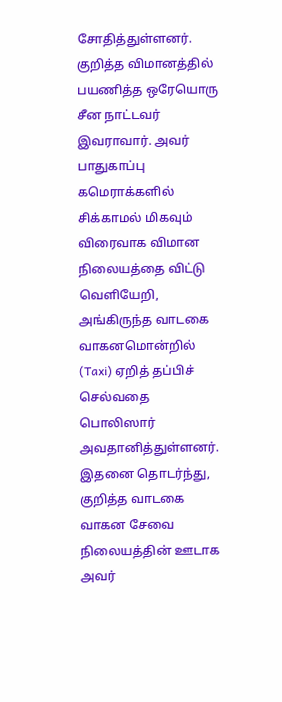சோதித்துள்ளனர்.
குறித்த விமானத்தில் பயணித்த ஒரேயொரு சீன நாட்டவர் இவராவார். அவர் பாதுகாப்பு கமெராக்களில் சிக்காமல் மிகவும் விரைவாக விமான நிலையத்தை விட்டு வெளியேறி, அங்கிருந்த வாடகை வாகனமொன்றில் (Taxi) ஏறித் தப்பிச் செல்வதை பொலிஸார் அவதானித்துள்ளனர்.
இதனை தொடர்ந்து, குறித்த வாடகை வாகன சேவை நிலையத்தின் ஊடாக அவர்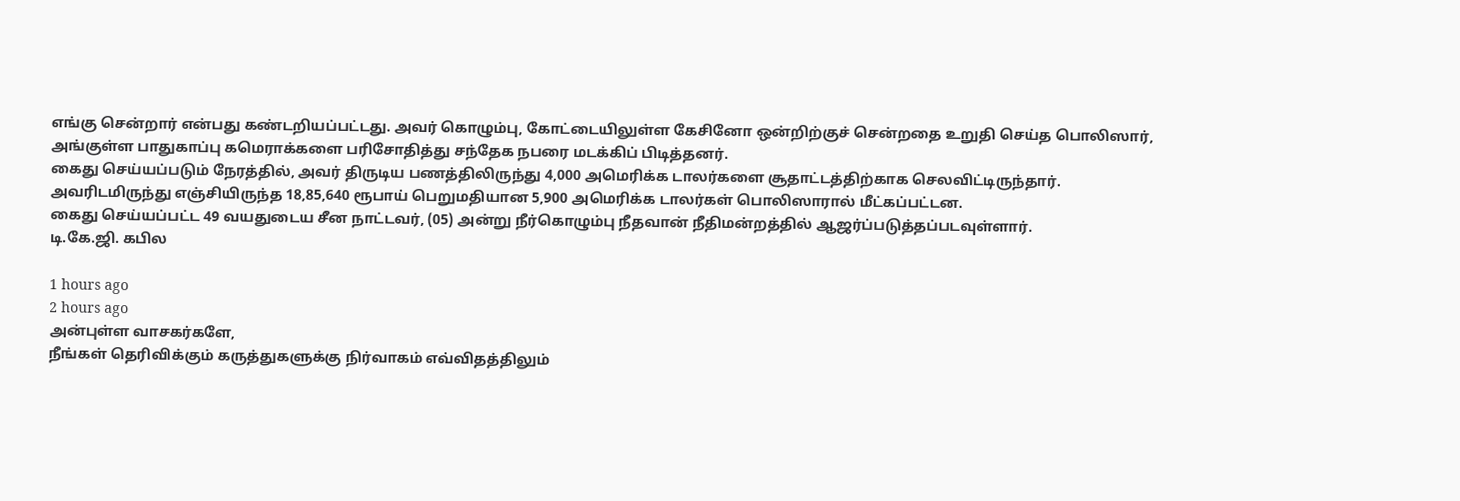எங்கு சென்றார் என்பது கண்டறியப்பட்டது. அவர் கொழும்பு, கோட்டையிலுள்ள கேசினோ ஒன்றிற்குச் சென்றதை உறுதி செய்த பொலிஸார், அங்குள்ள பாதுகாப்பு கமெராக்களை பரிசோதித்து சந்தேக நபரை மடக்கிப் பிடித்தனர்.
கைது செய்யப்படும் நேரத்தில், அவர் திருடிய பணத்திலிருந்து 4,000 அமெரிக்க டாலர்களை சூதாட்டத்திற்காக செலவிட்டிருந்தார். அவரிடமிருந்து எஞ்சியிருந்த 18,85,640 ரூபாய் பெறுமதியான 5,900 அமெரிக்க டாலர்கள் பொலிஸாரால் மீட்கப்பட்டன.
கைது செய்யப்பட்ட 49 வயதுடைய சீன நாட்டவர், (05) அன்று நீர்கொழும்பு நீதவான் நீதிமன்றத்தில் ஆஜர்ப்படுத்தப்படவுள்ளார்.
டி.கே.ஜி. கபில

1 hours ago
2 hours ago
அன்புள்ள வாசகர்களே,
நீங்கள் தெரிவிக்கும் கருத்துகளுக்கு நிர்வாகம் எவ்விதத்திலும்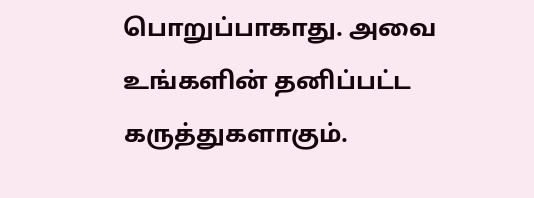பொறுப்பாகாது. அவை உங்களின் தனிப்பட்ட கருத்துகளாகும்.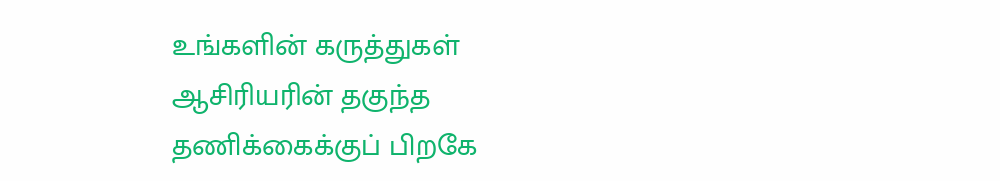உங்களின் கருத்துகள் ஆசிரியரின் தகுந்த தணிக்கைக்குப் பிறகே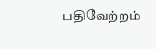பதிவேற்றம்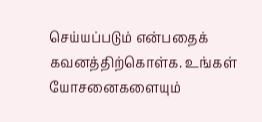செய்யப்படும் என்பதைக் கவனத்திற்கொள்க. உங்கள் யோசனைகளையும்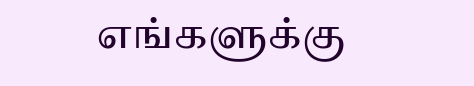எங்களுக்கு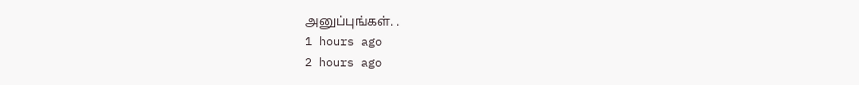அனுப்புங்கள். .
1 hours ago
2 hours ago